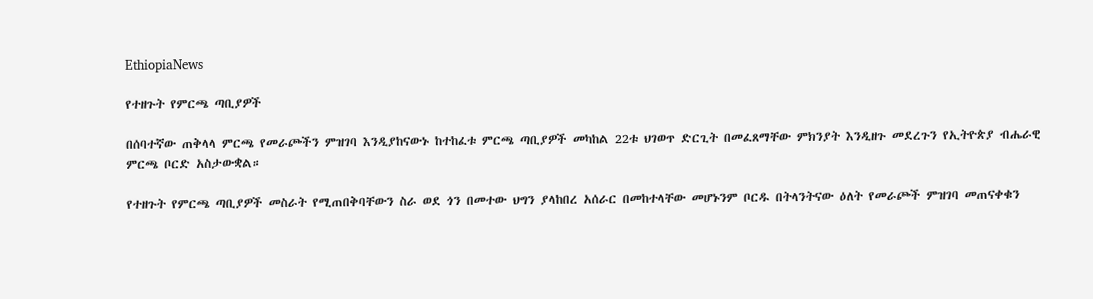EthiopiaNews

የተዘጉት የምርጫ ጣቢያዎች

በሰባተኛው ጠቅላላ ምርጫ የመራጮችን ምዝገባ እንዲያከናውኑ ከተከፈቱ ምርጫ ጣቢያዎች መካከል 22ቱ ህገወጥ ድርጊት በመፈጸማቸው ምክንያት እንዲዘጉ መደረጉን የኢትዮጵያ ብሔራዊ ምርጫ ቦርድ አስታውቋል።

የተዘጉት የምርጫ ጣቢያዎች መስራት የሚጠበቅባቸውን ስራ ወደ ጎን በመተው ህግን ያላከበረ አሰራር በመከተላቸው መሆኑንም ቦርዱ በትላንትናው ዕለት የመራጮች ምዝገባ መጠናቀቁን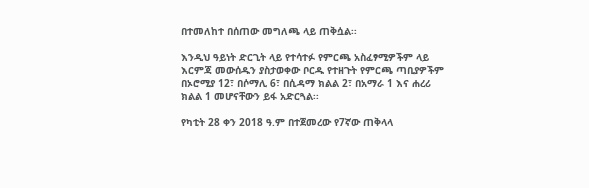በተመለከተ በሰጠው መግለጫ ላይ ጠቅሷል፡፡

እንዲህ ዓይነት ድርጊት ላይ የተሳተፉ የምርጫ አስፈፃሚዎችም ላይ እርምጃ መውሰዱን ያስታወቀው ቦርዱ የተዘጉት የምርጫ ጣቢያዎችም በኦሮሚያ 12፣ በሶማሊ 6፣ በሲዳማ ክልል 2፣ በአማራ 1 እና ሐረሪ ክልል 1 መሆናቸውን ይፋ አድርጓል፡፡

የካቲት 28 ቀን 2018 ዓ.ም በተጀመረው የ7ኛው ጠቅላላ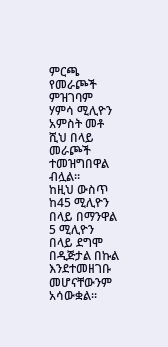ምርጫ የመራጮች ምዝገባም ሃምሳ ሚሊዮን አምስት መቶ ሺህ በላይ መራጮች ተመዝግበዋል ብሏል።
ከዚህ ውስጥ ከ45 ሚሊዮን በላይ በማንዋል 5 ሚሊዮን በላይ ደግሞ በዲጅታል በኩል እንደተመዘገቡ መሆናቸውንም አሳውቋል።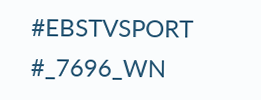#EBSTVSPORT
#_7696_WN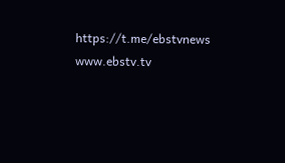https://t.me/ebstvnews
www.ebstv.tv